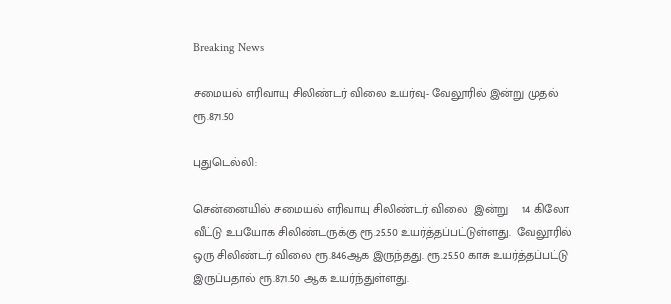Breaking News

சமையல் எரிவாயு சிலிண்டர் விலை உயர்வு- வேலூரில் இன்று முதல் ரூ.871.50

புதுடெல்லி:

சென்னையில் சமையல் எரிவாயு சிலிண்டர் விலை  இன்று    14 கிலோ வீட்டு உபயோக சிலிண்டருக்கு ரூ.25.50 உயர்த்தப்பட்டுள்ளது.  வேலூரில் ஒரு சிலிண்டர் விலை ரூ.846ஆக இருந்தது. ரூ.25.50 காசு உயர்த்தப்பட்டு இருப்பதால் ரூ.871.50 ஆக உயர்ந்துள்ளது.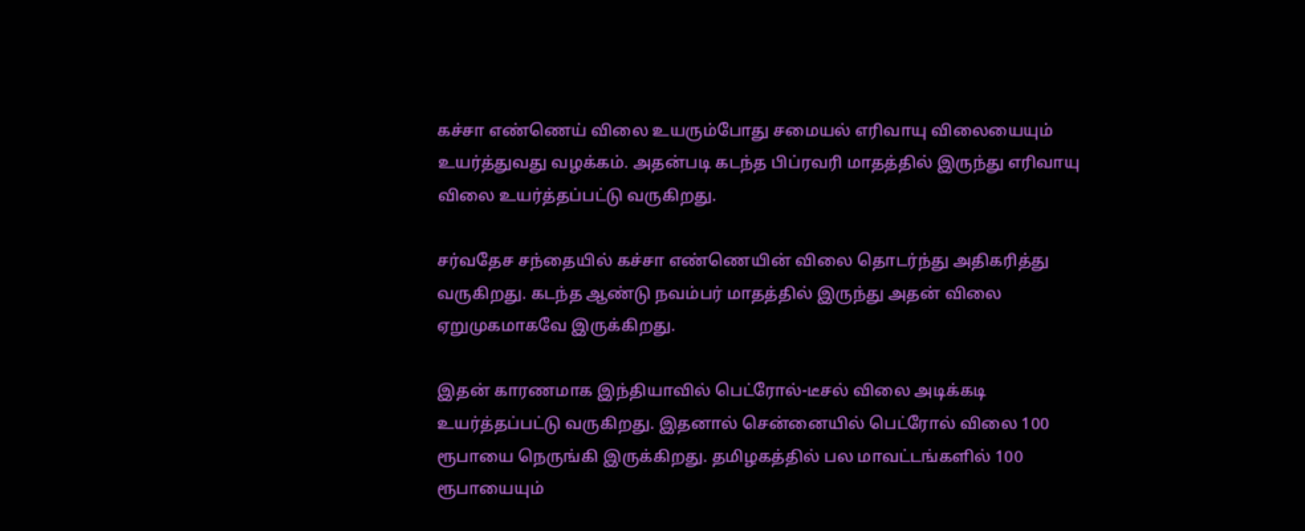கச்சா எண்ணெய் விலை உயரும்போது சமையல் எரிவாயு விலையையும் உயர்த்துவது வழக்கம். அதன்படி கடந்த பிப்ரவரி மாதத்தில் இருந்து எரிவாயு விலை உயர்த்தப்பட்டு வருகிறது.

சர்வதேச சந்தையில் கச்சா எண்ணெயின் விலை தொடர்ந்து அதிகரித்து வருகிறது. கடந்த ஆண்டு நவம்பர் மாதத்தில் இருந்து அதன் விலை ஏறுமுகமாகவே இருக்கிறது.

இதன் காரணமாக இந்தியாவில் பெட்ரோல்-டீசல் விலை அடிக்கடி உயர்த்தப்பட்டு வருகிறது. இதனால் சென்னையில் பெட்ரோல் விலை 100 ரூபாயை நெருங்கி இருக்கிறது. தமிழகத்தில் பல மாவட்டங்களில் 100 ரூபாயையும்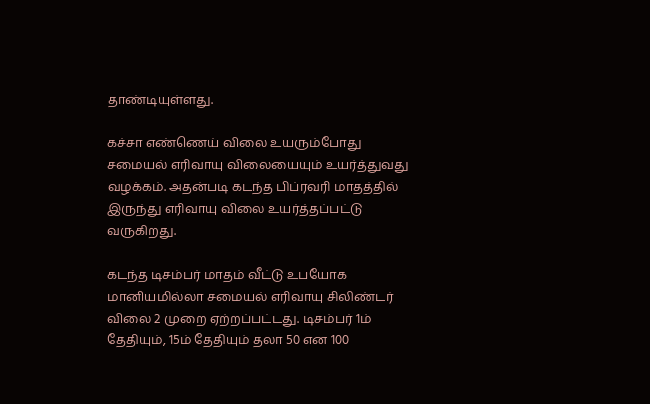தாண்டியுள்ளது.

கச்சா எண்ணெய் விலை உயரும்போது சமையல் எரிவாயு விலையையும் உயர்த்துவது வழக்கம். அதன்படி கடந்த பிப்ரவரி மாதத்தில் இருந்து எரிவாயு விலை உயர்த்தப்பட்டு வருகிறது.

கடந்த டிசம்பர் மாதம் வீட்டு உபயோக மானியமில்லா சமையல் எரிவாயு சிலிண்டர் விலை 2 முறை ஏற்றப்பட்டது. டிசம்பர் 1ம் தேதியும், 15ம் தேதியும் தலா 50 என 100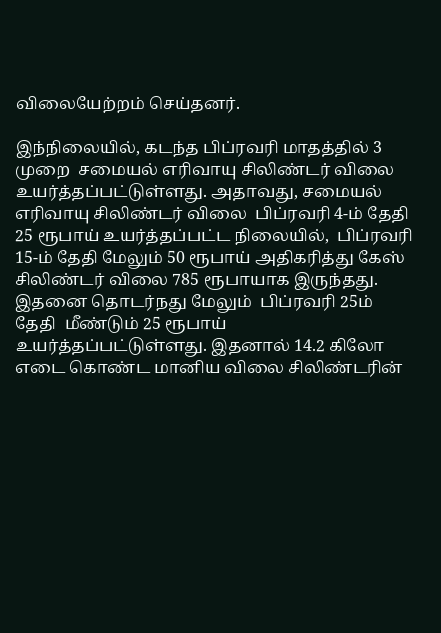விலையேற்றம் செய்தனர்.

இந்நிலையில், கடந்த பிப்ரவரி மாதத்தில் 3  முறை  சமையல் எரிவாயு சிலிண்டர் விலை உயர்த்தப்பட்டுள்ளது. அதாவது, சமையல் எரிவாயு சிலிண்டர் விலை  பிப்ரவரி 4-ம் தேதி 25 ரூபாய் உயர்த்தப்பட்ட நிலையில்,  பிப்ரவரி 15-ம் தேதி மேலும் 50 ரூபாய் அதிகரித்து கேஸ் சிலிண்டர் விலை 785 ரூபாயாக இருந்தது. இதனை தொடர்நது மேலும்  பிப்ரவரி 25ம் தேதி  மீண்டும் 25 ரூபாய் உயர்த்தப்பட்டுள்ளது. இதனால் 14.2 கிலோ எடை கொண்ட மானிய விலை சிலிண்டரின்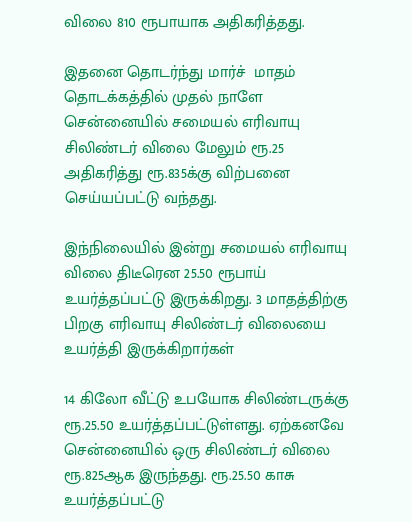விலை 810 ரூபாயாக அதிகரித்தது.

இதனை தொடர்ந்து மார்ச்  மாதம் தொடக்கத்தில் முதல் நாளே  சென்னையில் சமையல் எரிவாயு  சிலிண்டர் விலை மேலும் ரூ.25 அதிகரித்து ரூ.835க்கு விற்பனை செய்யப்பட்டு வந்தது.

இந்நிலையில் இன்று சமையல் எரிவாயு விலை திடீரென 25.50 ரூபாய் உயர்த்தப்பட்டு இருக்கிறது. 3 மாதத்திற்கு பிறகு எரிவாயு சிலிண்டர் விலையை உயர்த்தி இருக்கிறார்கள்

14 கிலோ வீட்டு உபயோக சிலிண்டருக்கு ரூ.25.50 உயர்த்தப்பட்டுள்ளது. ஏற்கனவே சென்னையில் ஒரு சிலிண்டர் விலை ரூ.825ஆக இருந்தது. ரூ.25.50 காசு உயர்த்தப்பட்டு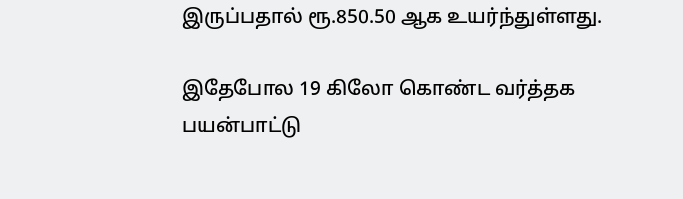இருப்பதால் ரூ.850.50 ஆக உயர்ந்துள்ளது.

இதேபோல 19 கிலோ கொண்ட வர்த்தக பயன்பாட்டு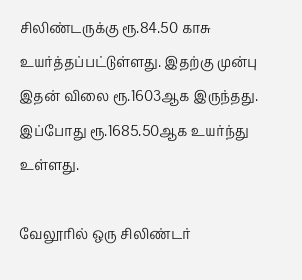சிலிண்டருக்கு ரூ.84.50 காசு உயர்த்தப்பட்டுள்ளது. இதற்கு முன்பு இதன் விலை ரூ.1603ஆக இருந்தது. இப்போது ரூ.1685.50ஆக உயர்ந்து உள்ளது.

வேலூரில் ஒரு சிலிண்டர்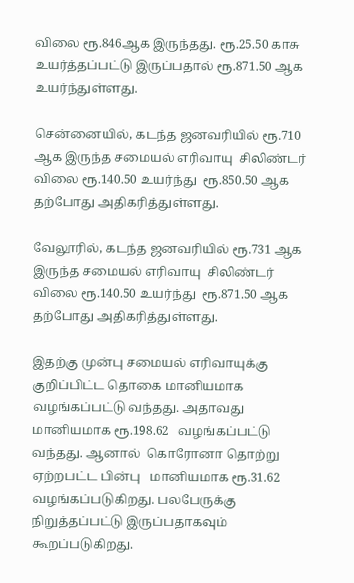விலை ரூ.846ஆக இருந்தது. ரூ.25.50 காசு உயர்த்தப்பட்டு இருப்பதால் ரூ.871.50 ஆக உயர்ந்துள்ளது.

சென்னையில், கடந்த ஜனவரியில் ரூ.710 ஆக இருந்த சமையல் எரிவாயு  சிலிண்டர் விலை ரூ.140.50 உயர்ந்து  ரூ.850.50 ஆக தற்போது அதிகரித்துள்ளது.

வேலூரில், கடந்த ஜனவரியில் ரூ.731 ஆக இருந்த சமையல் எரிவாயு  சிலிண்டர் விலை ரூ.140.50 உயர்ந்து  ரூ.871.50 ஆக தற்போது அதிகரித்துள்ளது.

இதற்கு முன்பு சமையல் எரிவாயுக்கு குறிப்பிட்ட தொகை மானியமாக வழங்கப்பட்டு வந்தது. அதாவது மானியமாக ரூ.198.62   வழங்கப்பட்டு வந்தது. ஆனால்  கொரோனா தொற்று ஏற்றபட்ட பின்பு   மானியமாக ரூ.31.62 வழங்கப்படுகிறது. பலபேருக்கு நிறுத்தப்பட்டு இருப்பதாகவும் கூறப்படுகிறது.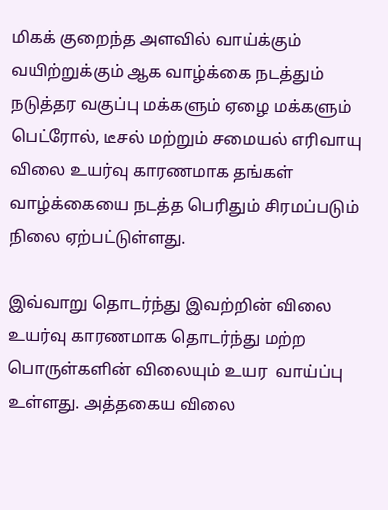மிகக் குறைந்த அளவில் வாய்க்கும் வயிற்றுக்கும் ஆக வாழ்க்கை நடத்தும் நடுத்தர வகுப்பு மக்களும் ஏழை மக்களும் பெட்ரோல், டீசல் மற்றும் சமையல் எரிவாயு விலை உயர்வு காரணமாக தங்கள் வாழ்க்கையை நடத்த பெரிதும் சிரமப்படும் நிலை ஏற்பட்டுள்ளது.

இவ்வாறு தொடர்ந்து இவற்றின் விலை உயர்வு காரணமாக தொடர்ந்து மற்ற பொருள்களின் விலையும் உயர  வாய்ப்பு உள்ளது. அத்தகைய விலை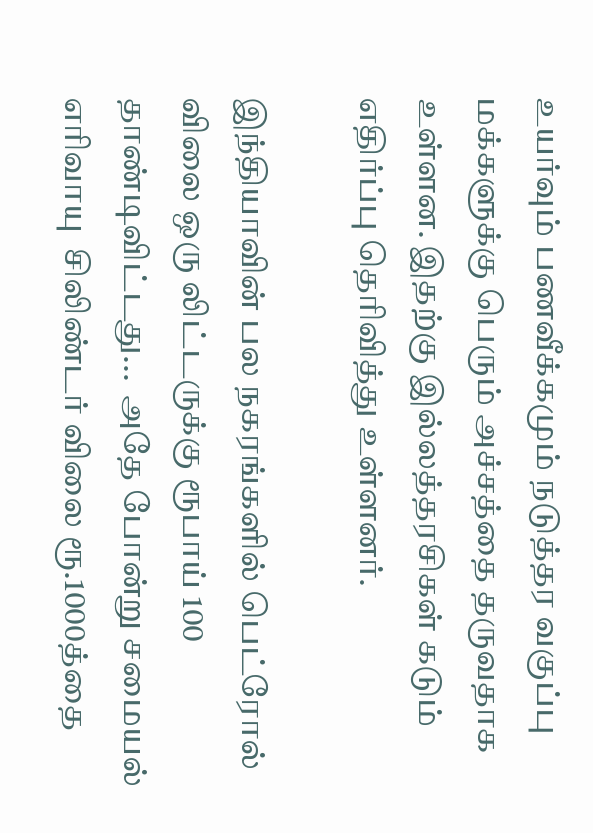உயர்வும் பணவீக்கமும் நடுத்தர வகுப்பு மக்களுக்கு பெரும் அச்சத்தை தருவதாக உள்ளன. இதற்கு இல்லத்தரசிகள் கடும் எதிர்ப்பு தெரிவித்து உள்ளனர்.

இந்தியாவின் பல நகரங்களில் பெட்ரோல் விலை ஒரு லிட்டருக்கு ரூபாய் 100 தாண்டிவிட்டது...  அதே போன்று சமையல் எரிவாயு  சிலிண்டர் விலை ரூ.1000த்தை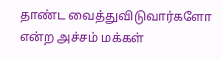தாண்ட வைத்துவிடுவார்களோ என்ற அச்சம் மக்கள்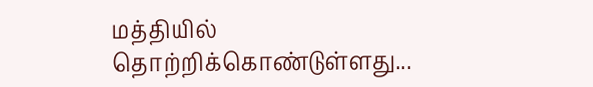மத்தியில் தொற்றிக்கொண்டுள்ளது...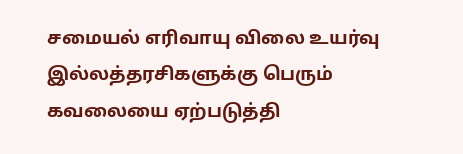சமையல் எரிவாயு விலை உயர்வு இல்லத்தரசிகளுக்கு பெரும் கவலையை ஏற்படுத்தி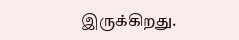இருக்கிறது.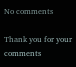No comments

Thank you for your comments